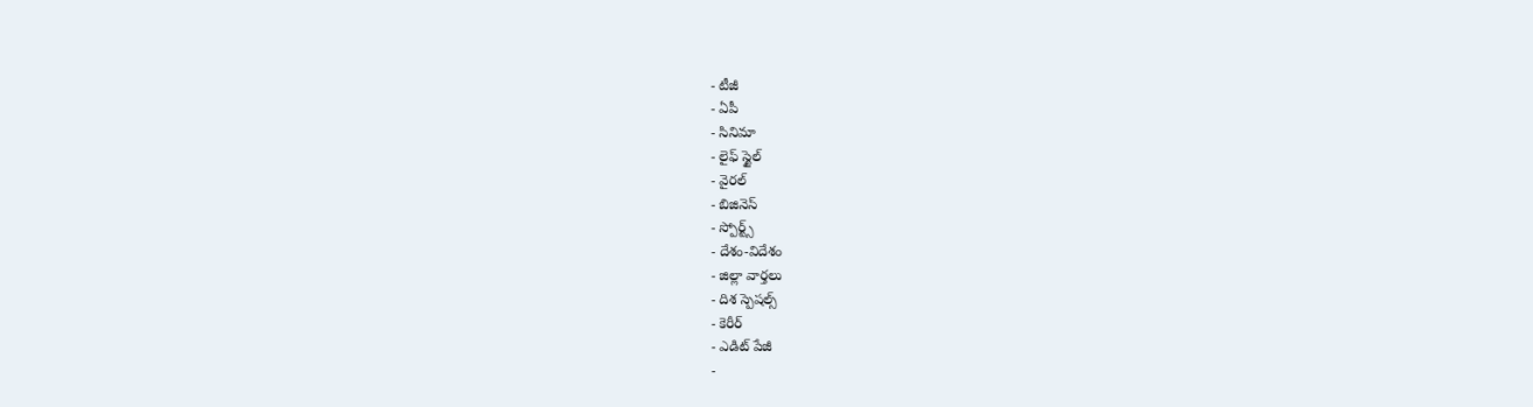- టీజీ
- ఏపీ
- సినిమా
- లైఫ్ స్టైల్
- వైరల్
- బిజినెస్
- స్పోర్ట్స్
- దేశం-విదేశం
- జిల్లా వార్తలు
- దిశ స్పెషల్స్
- కెరీర్
- ఎడిట్ పేజీ
-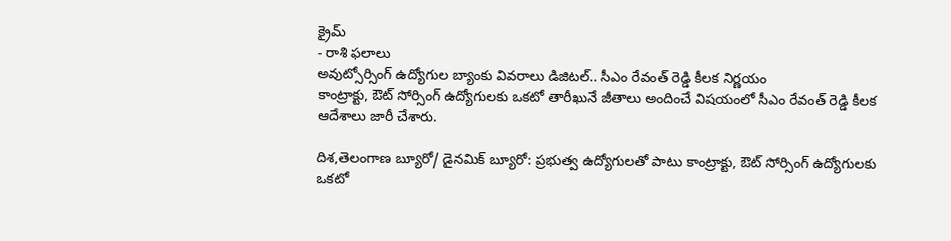క్రైమ్
- రాశి ఫలాలు
అవుట్సోర్సింగ్ ఉద్యోగుల బ్యాంకు వివరాలు డిజిటల్.. సీఎం రేవంత్ రెడ్డి కీలక నిర్ణయం
కాంట్రాక్టు, ఔట్ సోర్సింగ్ ఉద్యోగులకు ఒకటో తారీఖునే జీతాలు అందించే విషయంలో సీఎం రేవంత్ రెడ్డి కీలక ఆదేశాలు జారీ చేశారు.

దిశ,తెలంగాణ బ్యూరో/ డైనమిక్ బ్యూరో: ప్రభుత్వ ఉద్యోగులతో పాటు కాంట్రాక్టు, ఔట్ సోర్సింగ్ ఉద్యోగులకు ఒకటో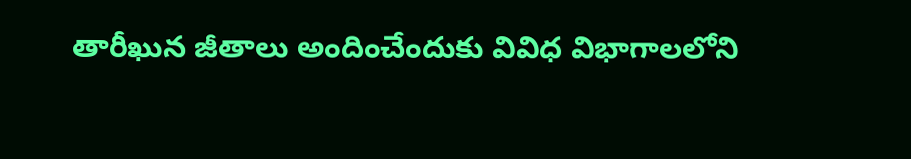తారీఖున జీతాలు అందించేందుకు వివిధ విభాగాలలోని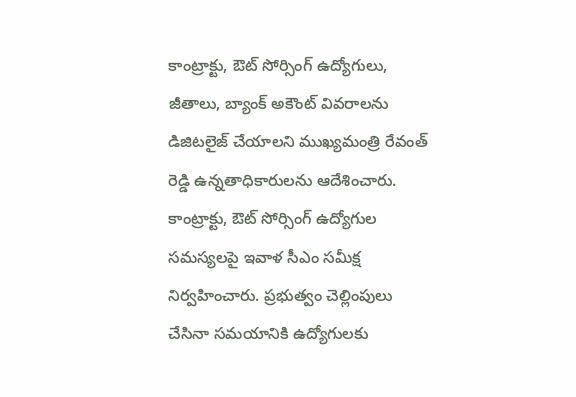కాంట్రాక్టు, ఔట్ సోర్సింగ్ ఉద్యోగులు, జీతాలు, బ్యాంక్ అకౌంట్ వివరాలను డిజిటలైజ్ చేయాలని ముఖ్యమంత్రి రేవంత్ రెడ్డి ఉన్నతాధికారులను ఆదేశించారు. కాంట్రాక్టు, ఔట్ సోర్సింగ్ ఉద్యోగుల సమస్యలపై ఇవాళ సీఎం సమీక్ష నిర్వహించారు. ప్రభుత్వం చెల్లింపులు చేసినా సమయానికి ఉద్యోగులకు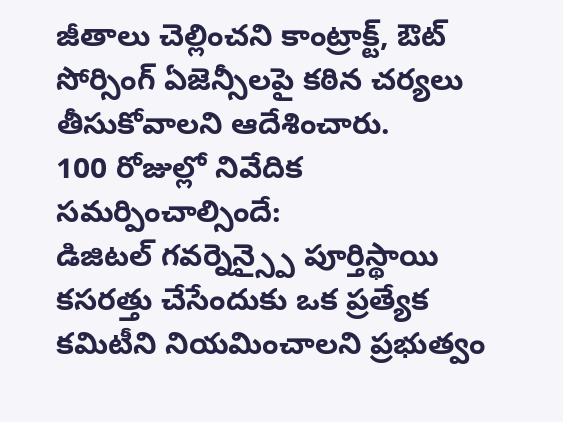జీతాలు చెల్లించని కాంట్రాక్ట్, ఔట్ సోర్సింగ్ ఏజెన్సీలపై కఠిన చర్యలు తీసుకోవాలని ఆదేశించారు.
100 రోజుల్లో నివేదిక సమర్పించాల్సిందే:
డిజిటల్ గవర్నెన్స్పై పూర్తిస్థాయి కసరత్తు చేసేందుకు ఒక ప్రత్యేక కమిటీని నియమించాలని ప్రభుత్వం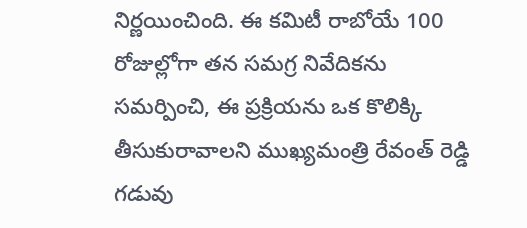నిర్ణయించింది. ఈ కమిటీ రాబోయే 100 రోజుల్లోగా తన సమగ్ర నివేదికను సమర్పించి, ఈ ప్రక్రియను ఒక కొలిక్కి తీసుకురావాలని ముఖ్యమంత్రి రేవంత్ రెడ్డి గడువు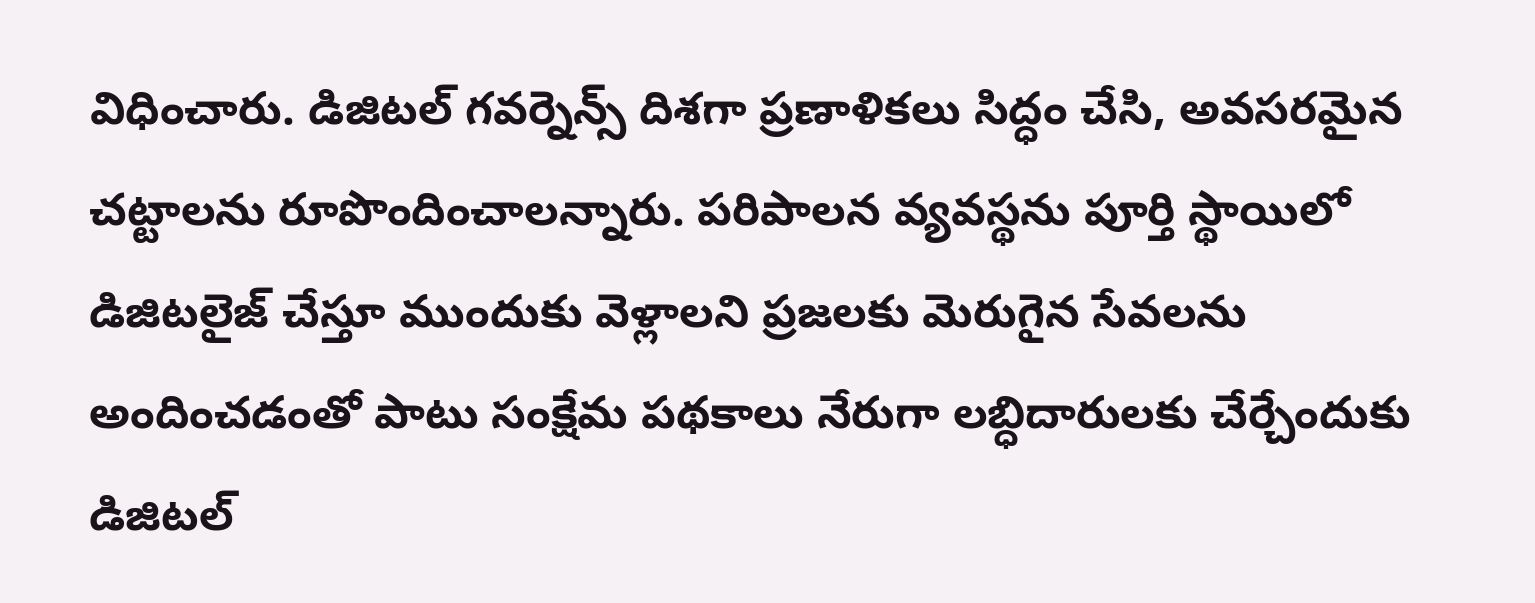విధించారు. డిజిటల్ గవర్నెన్స్ దిశగా ప్రణాళికలు సిద్ధం చేసి, అవసరమైన చట్టాలను రూపొందించాలన్నారు. పరిపాలన వ్యవస్థను పూర్తి స్థాయిలో డిజిటలైజ్ చేస్తూ ముందుకు వెళ్లాలని ప్రజలకు మెరుగైన సేవలను అందించడంతో పాటు సంక్షేమ పథకాలు నేరుగా లబ్ధిదారులకు చేర్చేందుకు డిజిటల్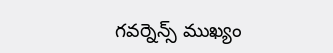గవర్నెన్స్ ముఖ్యం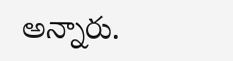అన్నారు.